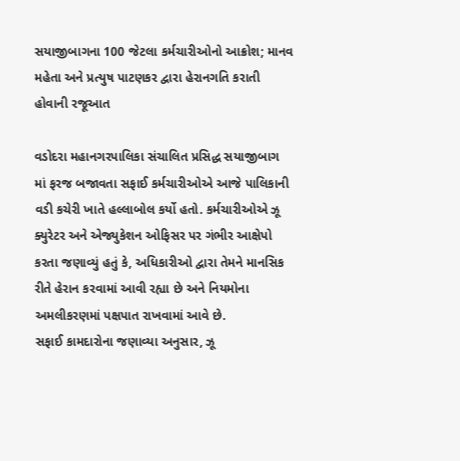સયાજીબાગના 100 જેટલા કર્મચારીઓનો આક્રોશ; માનવ મહેતા અને પ્રત્યુષ પાટણકર દ્વારા હેરાનગતિ કરાતી હોવાની રજૂઆત

વડોદરા મહાનગરપાલિકા સંચાલિત પ્રસિદ્ધ સયાજીબાગ માં ફરજ બજાવતા સફાઈ કર્મચારીઓએ આજે પાલિકાની વડી કચેરી ખાતે હલ્લાબોલ કર્યો હતો. કર્મચારીઓએ ઝૂ ક્યુરેટર અને એજ્યુકેશન ઓફિસર પર ગંભીર આક્ષેપો કરતા જણાવ્યું હતું કે, અધિકારીઓ દ્વારા તેમને માનસિક રીતે હેરાન કરવામાં આવી રહ્યા છે અને નિયમોના અમલીકરણમાં પક્ષપાત રાખવામાં આવે છે.
સફાઈ કામદારોના જણાવ્યા અનુસાર, ઝૂ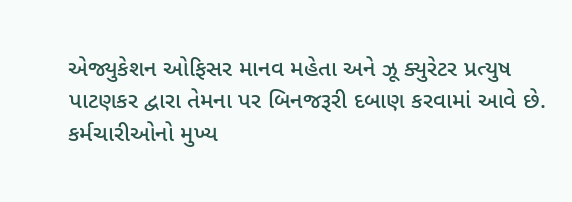એજ્યુકેશન ઓફિસર માનવ મહેતા અને ઝૂ ક્યુરેટર પ્રત્યુષ પાટણકર દ્વારા તેમના પર બિનજરૂરી દબાણ કરવામાં આવે છે. કર્મચારીઓનો મુખ્ય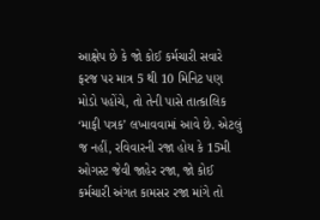આક્ષેપ છે કે જો કોઈ કર્મચારી સવારે ફરજ પર માત્ર 5 થી 10 મિનિટ પણ મોડો પહોંચે, તો તેની પાસે તાત્કાલિક ‘માફી પત્રક’ લખાવવામાં આવે છે. એટલું જ નહીં, રવિવારની રજા હોય કે 15મી ઓગસ્ટ જેવી જાહેર રજા, જો કોઈ કર્મચારી અંગત કામસર રજા માંગે તો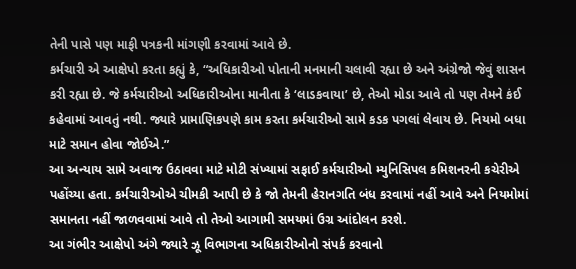તેની પાસે પણ માફી પત્રકની માંગણી કરવામાં આવે છે.
કર્મચારી એ આક્ષેપો કરતા કહ્યું કે, “અધિકારીઓ પોતાની મનમાની ચલાવી રહ્યા છે અને અંગ્રેજો જેવું શાસન કરી રહ્યા છે. જે કર્મચારીઓ અધિકારીઓના માનીતા કે ‘લાડકવાયા’ છે, તેઓ મોડા આવે તો પણ તેમને કંઈ કહેવામાં આવતું નથી. જ્યારે પ્રામાણિકપણે કામ કરતા કર્મચારીઓ સામે કડક પગલાં લેવાય છે. નિયમો બધા માટે સમાન હોવા જોઈએ.”
આ અન્યાય સામે અવાજ ઉઠાવવા માટે મોટી સંખ્યામાં સફાઈ કર્મચારીઓ મ્યુનિસિપલ કમિશનરની કચેરીએ પહોંચ્યા હતા. કર્મચારીઓએ ચીમકી આપી છે કે જો તેમની હેરાનગતિ બંધ કરવામાં નહીં આવે અને નિયમોમાં સમાનતા નહીં જાળવવામાં આવે તો તેઓ આગામી સમયમાં ઉગ્ર આંદોલન કરશે.
આ ગંભીર આક્ષેપો અંગે જ્યારે ઝૂ વિભાગના અધિકારીઓનો સંપર્ક કરવાનો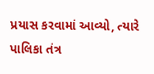પ્રયાસ કરવામાં આવ્યો, ત્યારે પાલિકા તંત્ર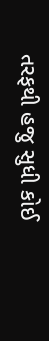તરફથી હજુ સુધી કોઈ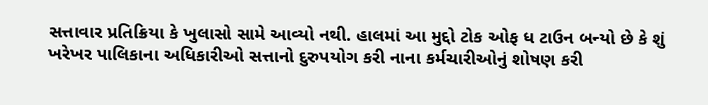સત્તાવાર પ્રતિક્રિયા કે ખુલાસો સામે આવ્યો નથી. હાલમાં આ મુદ્દો ટોક ઓફ ધ ટાઉન બન્યો છે કે શું ખરેખર પાલિકાના અધિકારીઓ સત્તાનો દુરુપયોગ કરી નાના કર્મચારીઓનું શોષણ કરી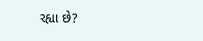રહ્યા છે?